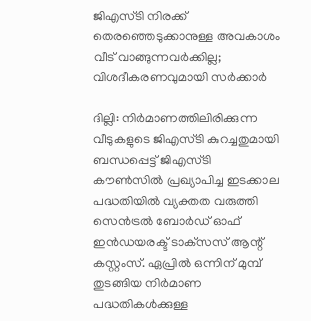ജിഎസ്ടി നിരക്ക് തെരഞ്ഞെടുക്കാനുള്ള അവകാശം വീട് വാങ്ങുന്നവര്‍ക്കില്ല; വിശദീകരണവുമായി സര്‍ക്കാര്‍

ദില്ലി: നിര്‍മാണത്തിലിരിക്കുന്ന വീടുകളുടെ ജിഎസ്ടി കുറച്ചതുമായി ബന്ധപ്പെട്ട് ജിഎസ്ടി കൗണ്‍സില്‍ പ്രഖ്യാപിച്ച ഇടക്കാല പദ്ധതിയില്‍ വ്യക്തത വരുത്തി സെന്‍ട്രല്‍ ബോര്‍ഡ് ഓഫ് ഇന്‍ഡയരക്ട് ടാക്‌സസ് ആന്റ് കസ്റ്റംസ്. ഏപ്രില്‍ ഒന്നിന് മുമ്പ് തുടങ്ങിയ നിര്‍മാണ പദ്ധതികള്‍ക്കുള്ള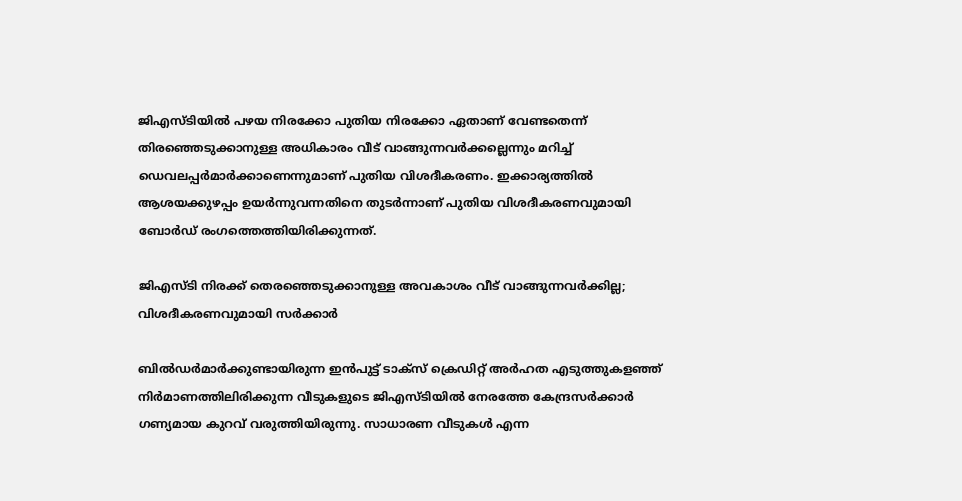ജിഎസ്ടിയില്‍ പഴയ നിരക്കോ പുതിയ നിരക്കോ ഏതാണ് വേണ്ടതെന്ന് തിരഞ്ഞെടുക്കാനുള്ള അധികാരം വീട് വാങ്ങുന്നവര്‍ക്കല്ലെന്നും മറിച്ച് ഡെവലപ്പര്‍മാര്‍ക്കാണെന്നുമാണ് പുതിയ വിശദീകരണം. ഇക്കാര്യത്തില്‍ ആശയക്കുഴപ്പം ഉയര്‍ന്നുവന്നതിനെ തുടര്‍ന്നാണ് പുതിയ വിശദീകരണവുമായി ബോര്‍ഡ് രംഗത്തെത്തിയിരിക്കുന്നത്.

ജിഎസ്ടി നിരക്ക് തെരഞ്ഞെടുക്കാനുള്ള അവകാശം വീട് വാങ്ങുന്നവര്‍ക്കില്ല; വിശദീകരണവുമായി സര്‍ക്കാര്‍

ബില്‍ഡര്‍മാര്‍ക്കുണ്ടായിരുന്ന ഇന്‍പുട്ട് ടാക്‌സ് ക്രെഡിറ്റ് അര്‍ഹത എടുത്തുകളഞ്ഞ് നിര്‍മാണത്തിലിരിക്കുന്ന വീടുകളുടെ ജിഎസ്ടിയില്‍ നേരത്തേ കേന്ദ്രസര്‍ക്കാര്‍ ഗണ്യമായ കുറവ് വരുത്തിയിരുന്നു. സാധാരണ വീടുകള്‍ എന്ന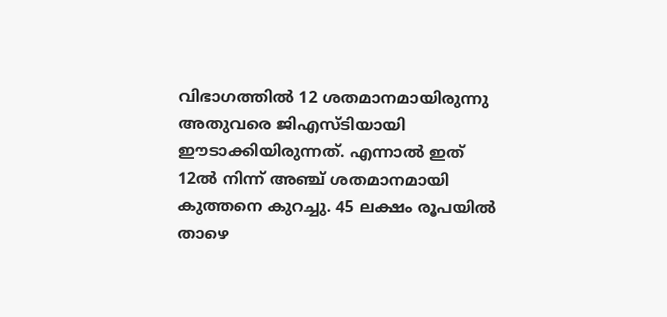വിഭാഗത്തില്‍ 12 ശതമാനമായിരുന്നു അതുവരെ ജിഎസ്ടിയായി ഈടാക്കിയിരുന്നത്. എന്നാല്‍ ഇത് 12ല്‍ നിന്ന് അഞ്ച് ശതമാനമായി കുത്തനെ കുറച്ചു. 45 ലക്ഷം രൂപയില്‍ താഴെ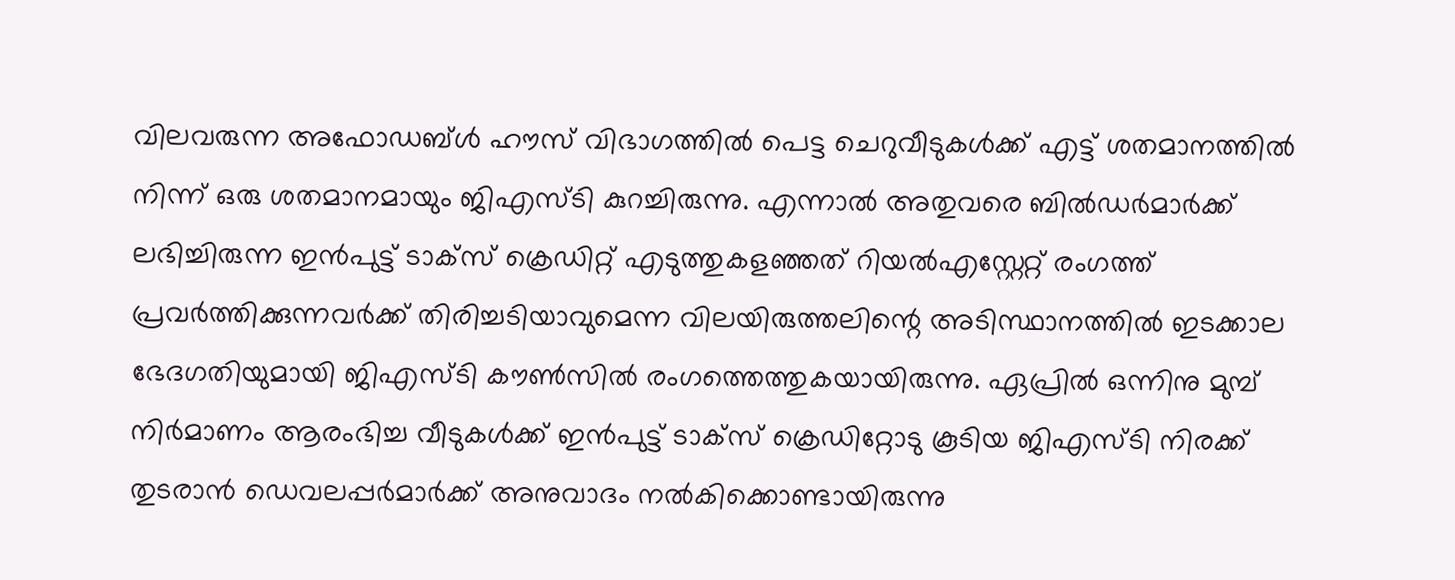വിലവരുന്ന അഫോഡബ്ള്‍ ഹൗസ് വിഭാഗത്തില്‍ പെട്ട ചെറുവീടുകള്‍ക്ക് എട്ട് ശതമാനത്തില്‍ നിന്ന് ഒരു ശതമാനമായും ജിഎസ്ടി കുറച്ചിരുന്നു. എന്നാല്‍ അതുവരെ ബില്‍ഡര്‍മാര്‍ക്ക് ലഭിച്ചിരുന്ന ഇന്‍പുട്ട് ടാക്‌സ് ക്രെഡിറ്റ് എടുത്തുകളഞ്ഞത് റിയല്‍എസ്റ്റേറ്റ് രംഗത്ത് പ്രവര്‍ത്തിക്കുന്നവര്‍ക്ക് തിരിച്ചടിയാവുമെന്ന വിലയിരുത്തലിന്റെ അടിസ്ഥാനത്തില്‍ ഇടക്കാല ഭേദഗതിയുമായി ജിഎസ്ടി കൗണ്‍സില്‍ രംഗത്തെത്തുകയായിരുന്നു. ഏപ്രില്‍ ഒന്നിനു മുമ്പ് നിര്‍മാണം ആരംഭിച്ച വീടുകള്‍ക്ക് ഇന്‍പുട്ട് ടാക്സ് ക്രെഡിറ്റോടു കൂടിയ ജിഎസ്ടി നിരക്ക് തുടരാന്‍ ഡെവലപ്പര്‍മാര്‍ക്ക് അനുവാദം നല്‍കിക്കൊണ്ടായിരുന്നു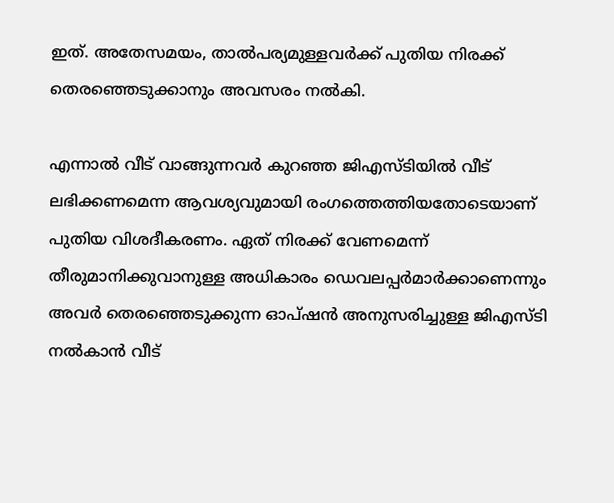ഇത്. അതേസമയം, താല്‍പര്യമുള്ളവര്‍ക്ക് പുതിയ നിരക്ക് തെരഞ്ഞെടുക്കാനും അവസരം നല്‍കി.

എന്നാല്‍ വീട് വാങ്ങുന്നവര്‍ കുറഞ്ഞ ജിഎസ്ടിയില്‍ വീട് ലഭിക്കണമെന്ന ആവശ്യവുമായി രംഗത്തെത്തിയതോടെയാണ് പുതിയ വിശദീകരണം. ഏത് നിരക്ക് വേണമെന്ന് തീരുമാനിക്കുവാനുള്ള അധികാരം ഡെവലപ്പര്‍മാര്‍ക്കാണെന്നും അവര്‍ തെരഞ്ഞെടുക്കുന്ന ഓപ്ഷന്‍ അനുസരിച്ചുള്ള ജിഎസ്ടി നല്‍കാന്‍ വീട്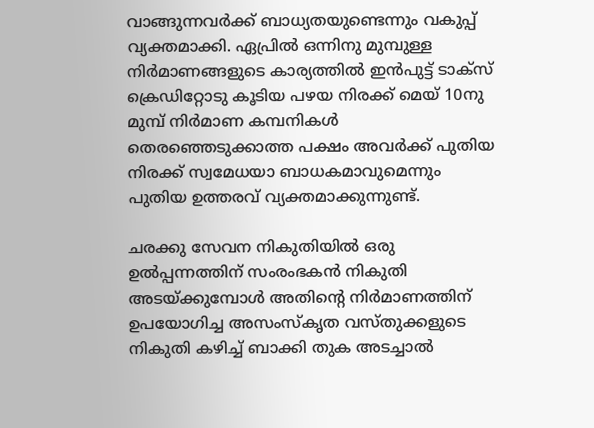വാങ്ങുന്നവര്‍ക്ക് ബാധ്യതയുണ്ടെന്നും വകുപ്പ് വ്യക്തമാക്കി. ഏപ്രില്‍ ഒന്നിനു മുമ്പുള്ള നിര്‍മാണങ്ങളുടെ കാര്യത്തില്‍ ഇന്‍പുട്ട് ടാക്‌സ് ക്രെഡിറ്റോടു കൂടിയ പഴയ നിരക്ക് മെയ് 10നു മുമ്പ് നിര്‍മാണ കമ്പനികള്‍ തെരഞ്ഞെടുക്കാത്ത പക്ഷം അവര്‍ക്ക് പുതിയ നിരക്ക് സ്വമേധയാ ബാധകമാവുമെന്നും പുതിയ ഉത്തരവ് വ്യക്തമാക്കുന്നുണ്ട്.

ചരക്കു സേവന നികുതിയില്‍ ഒരു ഉല്‍പ്പന്നത്തിന് സംരംഭകന്‍ നികുതി അടയ്ക്കുമ്പോള്‍ അതിന്റെ നിര്‍മാണത്തിന് ഉപയോഗിച്ച അസംസ്‌കൃത വസ്തുക്കളുടെ നികുതി കഴിച്ച് ബാക്കി തുക അടച്ചാല്‍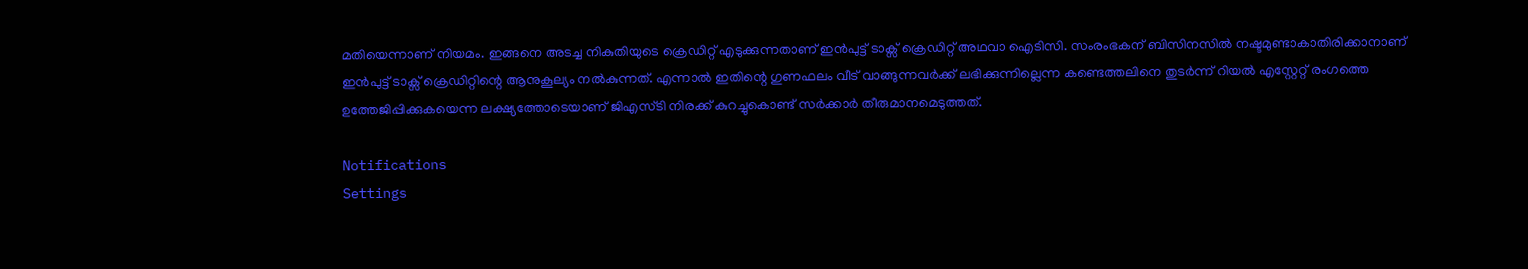മതിയെന്നാണ് നിയമം. ഇങ്ങനെ അടച്ച നികുതിയുടെ ക്രെഡിറ്റ് എടുക്കുന്നതാണ് ഇന്‍പുട്ട് ടാക്സ് ക്രെഡിറ്റ് അഥവാ ഐടിസി. സംരംഭകന് ബിസിനസില്‍ നഷ്ടമുണ്ടാകാതിരിക്കാനാണ് ഇന്‍പുട്ട് ടാക്സ് ക്രെഡിറ്റിന്റെ ആനുകൂല്യം നല്‍കുന്നത്. എന്നാല്‍ ഇതിന്റെ ഗുണഫലം വീട് വാങ്ങുന്നവര്‍ക്ക് ലഭിക്കുന്നില്ലെന്ന കണ്ടെത്തലിനെ തുടര്‍ന്ന് റിയല്‍ എസ്റ്റേറ്റ് രംഗത്തെ ഉത്തേജിപ്പിക്കുകയെന്ന ലക്ഷ്യത്തോടെയാണ് ജിഎസ്ടി നിരക്ക് കുറച്ചുകൊണ്ട് സര്‍ക്കാര്‍ തീരുമാനമെടുത്തത്.

Notifications
Settings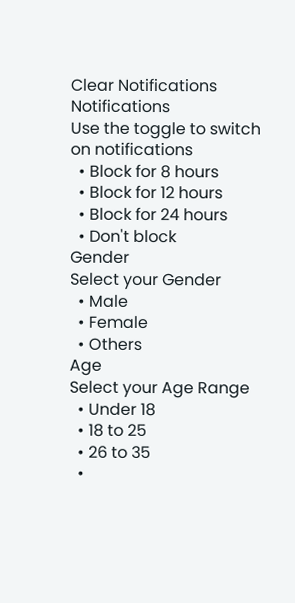Clear Notifications
Notifications
Use the toggle to switch on notifications
  • Block for 8 hours
  • Block for 12 hours
  • Block for 24 hours
  • Don't block
Gender
Select your Gender
  • Male
  • Female
  • Others
Age
Select your Age Range
  • Under 18
  • 18 to 25
  • 26 to 35
  •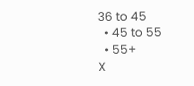36 to 45
  • 45 to 55
  • 55+
X